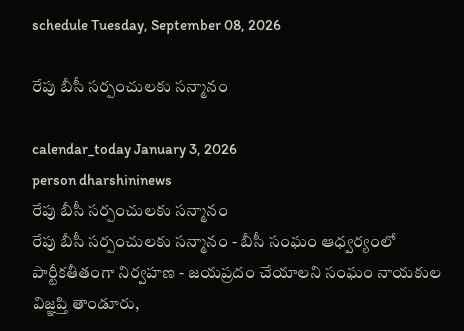schedule Tuesday, September 08, 2026

రేపు బీసీ సర్పంచులకు సన్మానం

calendar_today January 3, 2026
person dharshininews
రేపు బీసీ సర్పంచులకు సన్మానం
రేపు బీసీ సర్పంచులకు సన్మానం - బీసీ సంఘం ఆధ్వర్యంలో పార్టీకతీతంగా నిర్వహణ - జయప్రదం చేయాలని సంఘం నాయకుల విజ్ఞప్తి తాండూరు,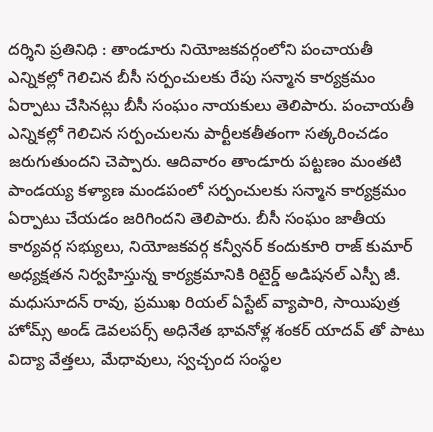దర్శిని ప్రతినిధి : తాండూరు నియోజకవర్గంలోని పంచాయతీ ఎన్నికల్లో గెలిచిన బీసీ సర్పంచులకు రేపు సన్మాన కార్యక్రమం ఏర్పాటు చేసినట్లు బీసీ సంఘం నాయకులు తెలిపారు. పంచాయతీ ఎన్నికల్లో గెలిచిన సర్పంచులను పార్టీలకతీతంగా సత్కరించడం జరుగుతుందని చెప్పారు. ఆదివారం తాండూరు పట్టణం మంతటి పాండయ్య కళ్యాణ మండపంలో సర్పంచులకు సన్మాన కార్యక్రమం ఏర్పాటు చేయడం జరిగిందని తెలిపారు. బీసీ సంఘం జాతీయ కార్యవర్గ సభ్యులు, నియోజకవర్గ కన్వీనర్ కందుకూరి రాజ్ కుమార్ అధ్యక్షతన నిర్వహిస్తున్న కార్యక్రమానికి రిటైర్డ్ అడిషనల్ ఎస్పీ జీ. మధుసూదన్ రావు, ప్రముఖ రియల్ ఏస్టేట్ వ్యాపారి, సాయిపుత్ర హోమ్స్ అండ్ డెవలపర్స్ అధినేత భావనోళ్ల శంకర్ యాదవ్ తో పాటు విద్యా వేత్తలు, మేధావులు, స్వచ్చంద సంస్థల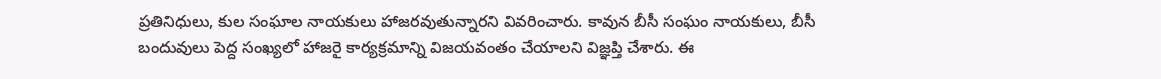ప్రతినిధులు, కుల సంఘాల నాయకులు హాజరవుతున్నారని వివరించారు. కావున బీసీ సంఘం నాయకులు, బీసీ బందువులు పెద్ద సంఖ్యలో హాజరై కార్యక్రమాన్ని విజయవంతం చేయాలని విజ్ఞప్తి చేశారు. ఈ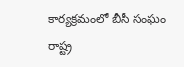కార్యక్రమంలో బీసీ సంఘం రాష్ట్ర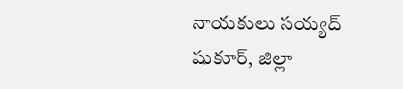నాయకులు సయ్యద్ షుకూర్, జిల్లా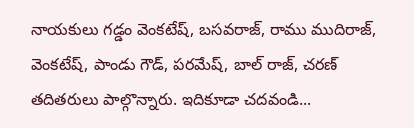నాయకులు గడ్డం వెంకటేష్, బసవరాజ్, రాము ముదిరాజ్, వెంకటేష్, పాండు గౌడ్, పరమేష్, బాల్ రాజ్, చరణ్ తదితరులు పాల్గొన్నారు. ఇదికూడా చదవండి...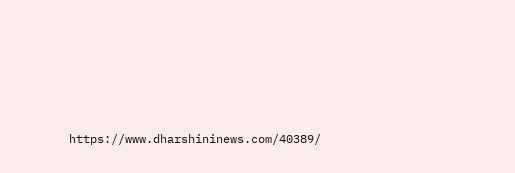https://www.dharshininews.com/40389/